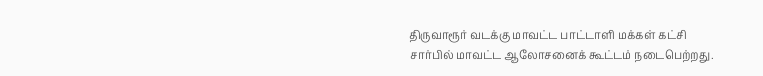திருவாரூர் வடக்கு மாவட்ட பாட்டாளி மக்கள் கட்சி சார்பில் மாவட்ட ஆலோசனைக் கூட்டம் நடைபெற்றது.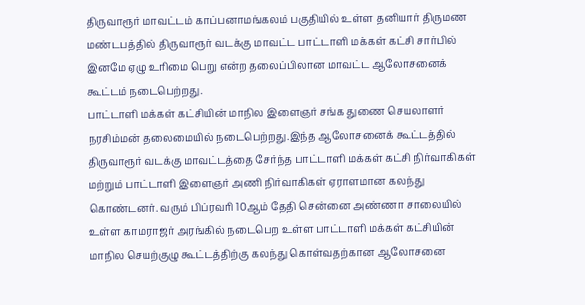திருவாரூர் மாவட்டம் காப்பனாமங்கலம் பகுதியில் உள்ள தனியார் திருமண மண்டபத்தில் திருவாரூர் வடக்கு மாவட்ட பாட்டாளி மக்கள் கட்சி சார்பில் இனமே ஏழு உரிமை பெறு என்ற தலைப்பிலான மாவட்ட ஆலோசனைக் கூட்டம் நடைபெற்றது.
பாட்டாளி மக்கள் கட்சியின் மாநில இளைஞர் சங்க துணை செயலாளர் நரசிம்மன் தலைமையில் நடைபெற்றது.இந்த ஆலோசனைக் கூட்டத்தில் திருவாரூர் வடக்கு மாவட்டத்தை சேர்ந்த பாட்டாளி மக்கள் கட்சி நிர்வாகிகள் மற்றும் பாட்டாளி இளைஞர் அணி நிர்வாகிகள் ஏராளமான கலந்து கொண்டனர். வரும் பிப்ரவரி 10ஆம் தேதி சென்னை அண்ணா சாலையில் உள்ள காமராஜர் அரங்கில் நடைபெற உள்ள பாட்டாளி மக்கள் கட்சியின் மாநில செயற்குழு கூட்டத்திற்கு கலந்து கொள்வதற்கான ஆலோசனை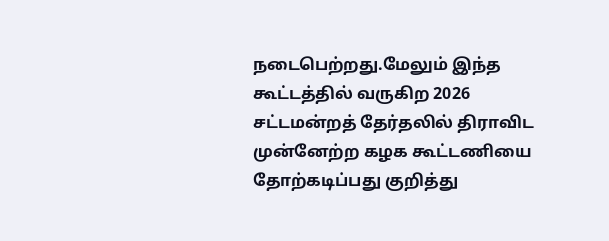நடைபெற்றது.மேலும் இந்த கூட்டத்தில் வருகிற 2026 சட்டமன்றத் தேர்தலில் திராவிட முன்னேற்ற கழக கூட்டணியை தோற்கடிப்பது குறித்து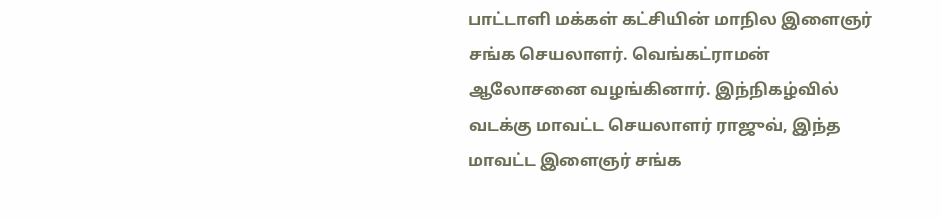பாட்டாளி மக்கள் கட்சியின் மாநில இளைஞர் சங்க செயலாளர். வெங்கட்ராமன் ஆலோசனை வழங்கினார். இந்நிகழ்வில் வடக்கு மாவட்ட செயலாளர் ராஜுவ், இந்த மாவட்ட இளைஞர் சங்க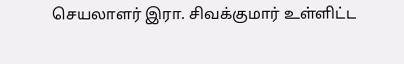செயலாளர் இரா. சிவக்குமார் உள்ளிட்ட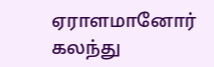ஏராளமானோர்
கலந்து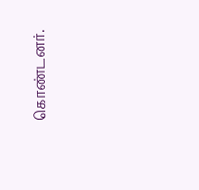கொண்டனர்.